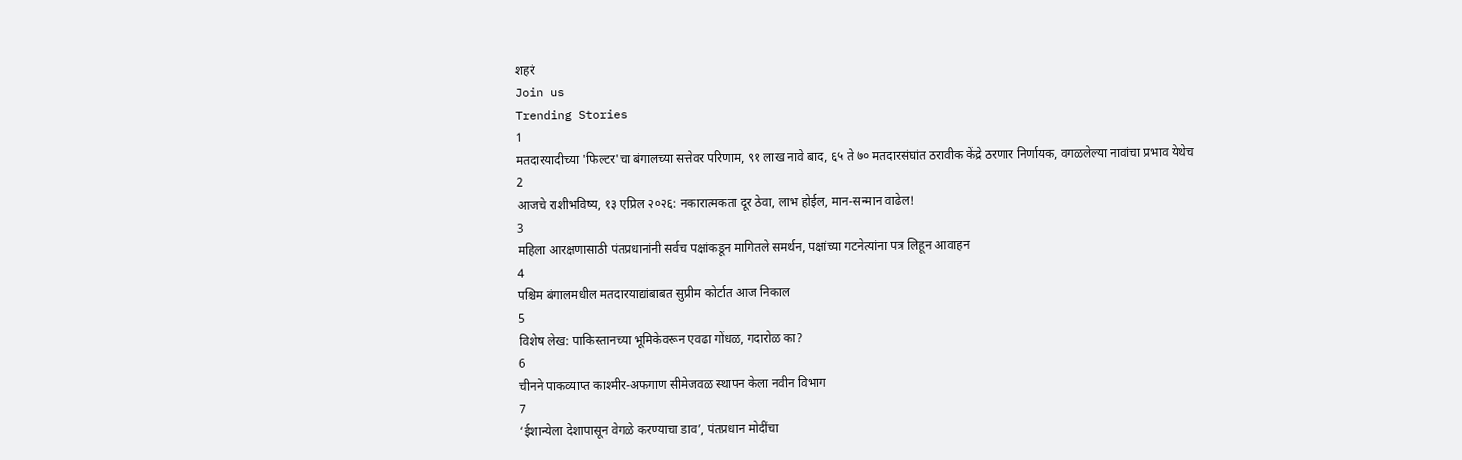शहरं
Join us
Trending Stories
1
मतदारयादीच्या 'फिल्टर'चा बंगालच्या सत्तेवर परिणाम, ९१ लाख नावे बाद, ६५ ते ७० मतदारसंघांत ठरावीक केंद्रे ठरणार निर्णायक, वगळलेल्या नावांचा प्रभाव येथेच
2
आजचे राशीभविष्य, १३ एप्रिल २०२६: नकारात्मकता दूर ठेवा, लाभ होईल, मान-सन्मान वाढेल!
3
महिला आरक्षणासाठी पंतप्रधानांनी सर्वच पक्षांकडून मागितले समर्थन, पक्षांच्या गटनेत्यांना पत्र लिहून आवाहन
4
पश्चिम बंगालमधील मतदारयाद्यांबाबत सुप्रीम कोर्टात आज निकाल
5
विशेष लेख: पाकिस्तानच्या भूमिकेवरून एवढा गोंधळ, गदारोळ का?
6
चीनने पाकव्याप्त काश्मीर-अफगाण सीमेजवळ स्थापन केला नवीन विभाग
7
‘ईशान्येला देशापासून वेगळे करण्याचा डाव’, पंतप्रधान मोदींचा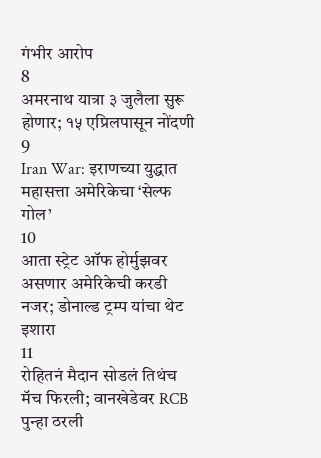गंभीर आरोप
8
अमरनाथ यात्रा ३ जुलैला सुरू होणार; १५ एप्रिलपासून नोंदणी
9
Iran War: इराणच्या युद्धात महासत्ता अमेरिकेचा ‘सेल्फ गोल’
10
आता स्ट्रेट ऑफ होर्मुझवर असणार अमेरिकेची करडी नजर; डोनाल्ड ट्रम्प यांचा थेट इशारा
11
रोहितनं मैदान सोडलं तिथंच मॅच फिरली; वानखेडेवर RCB पुन्हा ठरली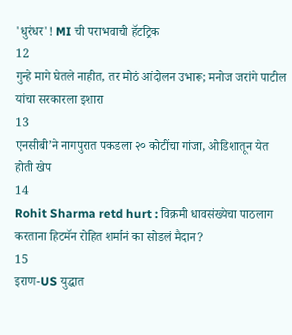'धुरंधर'! MI ची पराभवाची हॅटट्रिक
12
गुन्हे मागे घेतले नाहीत, तर मोठं आंदोलन उभारू; मनोज जरांगे पाटील यांचा सरकारला इशारा
13
एनसीबी’ने नागपुरात पकडला २० कोटींचा गांजा, ओडिशातून येत होती खेप
14
Rohit Sharma retd hurt : विक्रमी धावसंख्येचा पाठलाग करताना हिटमॅन रोहित शर्मानं का सोडलं मैदान?
15
इराण-US युद्धात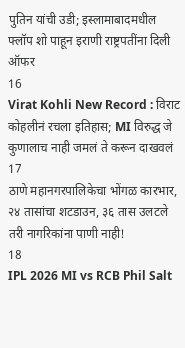पुतिन यांची उडी; इस्लामाबादमधील फ्लॉप शो पाहून इराणी राष्ट्रपतींना दिली ऑफर
16
Virat Kohli New Record : विराट कोहलीनं रचला इतिहास; MI विरुद्ध जे कुणालाच नाही जमलं ते करून दाखवलं
17
ठाणे महानगरपालिकेचा भोंगळ कारभार, २४ तासांचा शटडाउन, ३६ तास उलटले तरी नागरिकांना पाणी नाही!
18
IPL 2026 MI vs RCB Phil Salt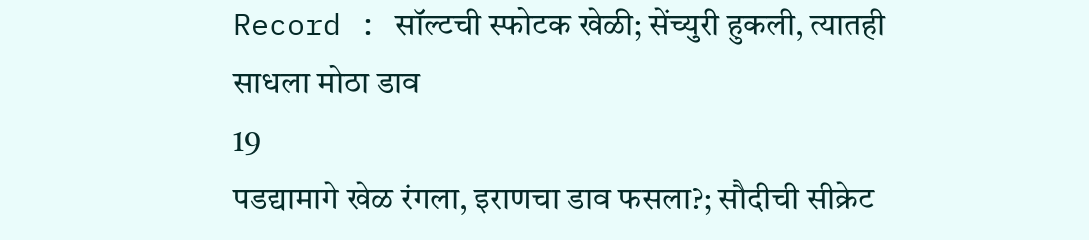Record : सॉल्टची स्फोटक खेळी; सेंच्युरी हुकली, त्यातही साधला मोठा डाव
19
पडद्यामागे खेळ रंगला, इराणचा डाव फसला?; सौदीची सीक्रेट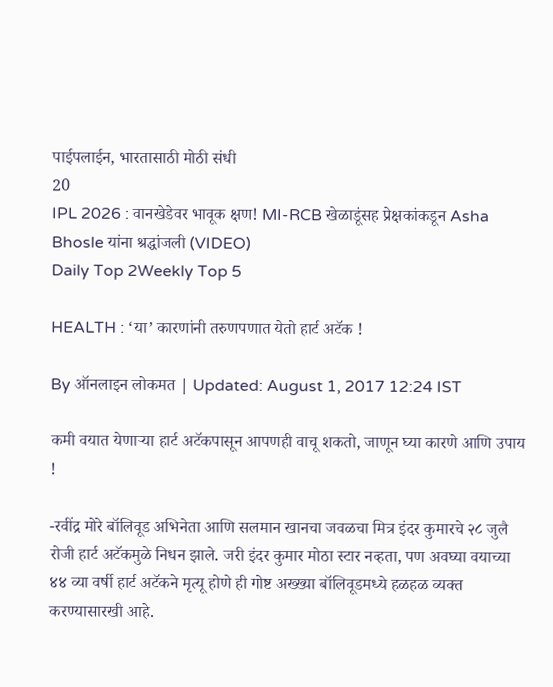पाईपलाईन, भारतासाठी मोठी संधी
20
IPL 2026 : वानखेडेवर भावूक क्षण! MI-RCB खेळाडूंसह प्रेक्षकांकडून Asha Bhosle यांना श्रद्धांजली (VIDEO)
Daily Top 2Weekly Top 5

HEALTH : ‘या’ कारणांनी तरुणपणात येतो हार्ट अटॅक !

By ऑनलाइन लोकमत | Updated: August 1, 2017 12:24 IST

कमी वयात येणाऱ्या हार्ट अटॅकपासून आपणही वाचू शकतो, जाणून घ्या कारणे आणि उपाय !

-रवींद्र मोरे बॉलिवूड अभिनेता आणि सलमान खानचा जवळचा मित्र इंदर कुमारचे २८ जुलै रोजी हार्ट अटॅकमुळे निधन झाले. जरी इंदर कुमार मोठा स्टार नव्हता, पण अवघ्या वयाच्या ४४ व्या वर्षी हार्ट अटॅकने मृत्यू होणे ही गोष्ट अख्ख्या बॉलिवूडमध्ये हळहळ व्यक्त करण्यासारखी आहे.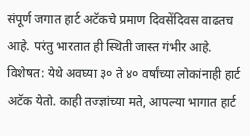संपूर्ण जगात हार्ट अटॅकचे प्रमाण दिवसेंदिवस वाढतच आहे. परंतु भारतात ही स्थिती जास्त गंभीर आहे. विशेषत: येथे अवघ्या ३० ते ४० वर्षांच्या लोकांनाही हार्ट अटॅक येतो. काही तज्ज्ञांच्या मते, आपल्या भागात हार्ट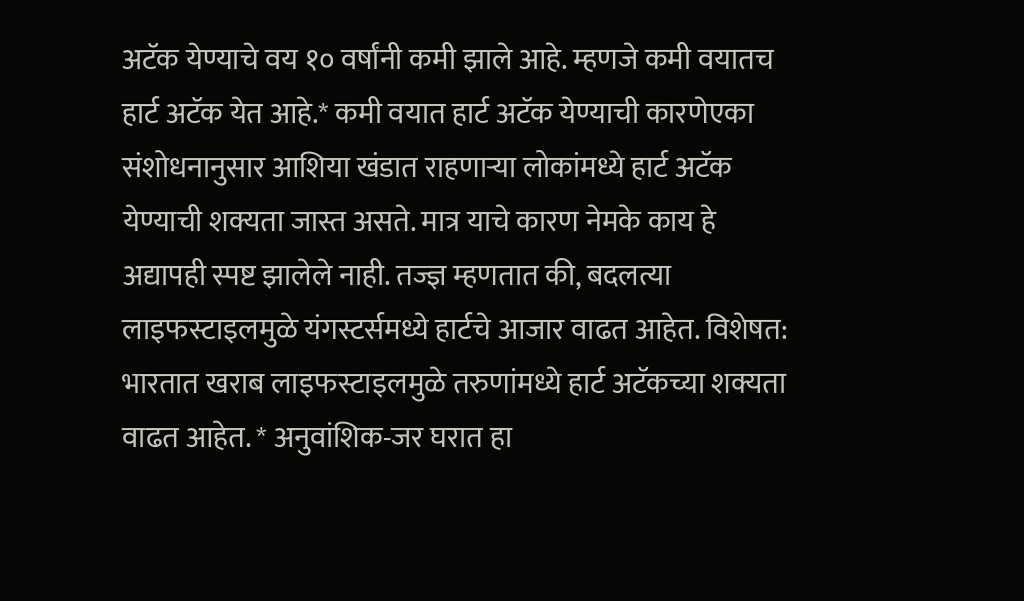अटॅक येण्याचे वय १० वर्षांनी कमी झाले आहे. म्हणजे कमी वयातच हार्ट अटॅक येत आहे.* कमी वयात हार्ट अटॅक येण्याची कारणेएका संशोधनानुसार आशिया खंडात राहणाऱ्या लोकांमध्ये हार्ट अटॅक येण्याची शक्यता जास्त असते. मात्र याचे कारण नेमके काय हे अद्यापही स्पष्ट झालेले नाही. तज्ज्ञ म्हणतात की, बदलत्या लाइफस्टाइलमुळे यंगस्टर्समध्ये हार्टचे आजार वाढत आहेत. विशेषत: भारतात खराब लाइफस्टाइलमुळे तरुणांमध्ये हार्ट अटॅकच्या शक्यता वाढत आहेत. * अनुवांशिक-जर घरात हा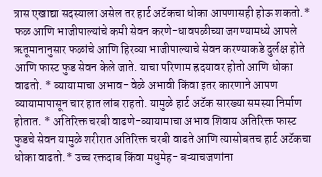त्रास एखाद्या सदस्याला असेल तर हार्ट अटॅकचा धोका आपणासही होऊ शकतो.* फळ आणि भाजीपाल्यांचे कमी सेवन करणे-धावपळीच्या जगण्यामध्ये आपले ऋतूमानानुसार फळांचे आणि हिरव्या भाजीपाल्याचे सेवन करण्याकडे दुर्लक्ष होते आणि फास्ट फुड सेवन केले जाते. याचा परिणाम ह्रदयावर होतो आणि धोका वाढतो. * व्यायामाचा अभाव- वेळे अभावी किंवा इतर कारणाने आपण व्यायामापासून चार हात लांब राहतो. यामुळे हार्ट अटॅक सारख्या समस्या निर्माण होतात. * अतिरिक्त चरबी वाढणे-व्यायामाचा अभाव शिवाय अतिरिक्त फास्ट फुडचे सेवन यामुळे शरीरात अतिरिक्त चरबी वाढते आणि त्यासोबतच हार्ट अटॅकचा धोका वाढतो.* उच्च रक्तदाब किंवा मधुमेह- बऱ्याचजणांना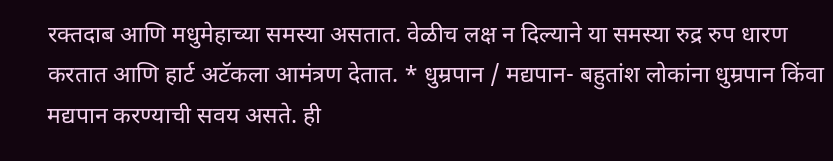रक्तदाब आणि मधुमेहाच्या समस्या असतात. वेळीच लक्ष न दिल्याने या समस्या रुद्र रुप धारण करतात आणि हार्ट अटॅकला आमंत्रण देतात. * धुम्रपान / मद्यपान- बहुतांश लोकांना धुम्रपान किंवा मद्यपान करण्याची सवय असते. ही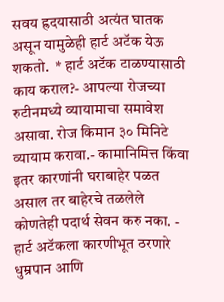सवय ह्रदयासाठी अत्यंत घातक असून यामुळेही हार्ट अटॅक येऊ शकतो.  * हार्ट अटॅक टाळण्यासाठी काय कराल?- आपल्या रोजच्या रुटीनमध्ये व्यायामाचा समावेश असावा. रोज किमान ३० मिनिटे व्यायाम करावा.- कामानिमित्त किंवा इतर कारणांनी घराबाहेर पळत असाल तर बाहेरचे तळलेले कोणतेही पदार्थ सेवन करु नका. - हार्ट अटॅकला कारणीभूत ठरणारे धुम्रपान आणि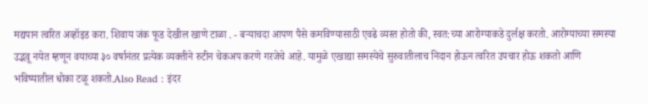मद्यपान त्वरित अव्हॉइड करा. शिवाय जंक फूड देखील खाणे टाळा . - बऱ्याचदा आपण पैसे कमविण्यासाठी एवढे व्यस्त होतो की, स्वत:च्या आरोग्याकडे दुर्लक्ष करतो. आरोग्याच्या समस्या उद्भवू नयेत म्हणून वयाच्या ३० वर्षानंतर प्रत्येक व्यक्तीने रुटीन चेकअप करणे गरजेचे आहे. यामुळे एखाद्या समस्येचे सुरुवातीलाच निदान होऊन त्वरित उपचार होऊ शकतो आणि भविष्यातील धोका टळू शकतो.Also Read : इंदर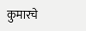कुमारचे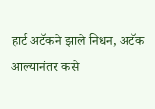हार्ट अटॅकने झाले निधन, अटॅक आल्यानंतर कसे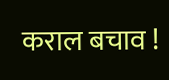कराल बचाव !